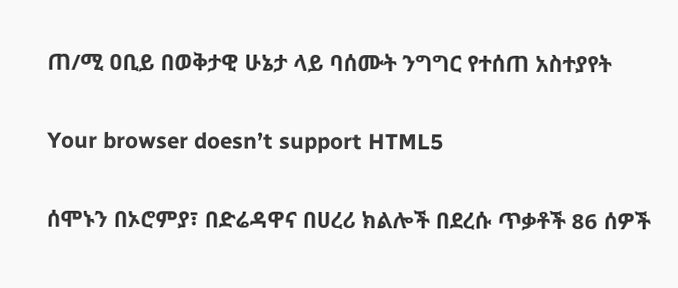ጠ/ሚ ዐቢይ በወቅታዊ ሁኔታ ላይ ባሰሙት ንግግር የተሰጠ አስተያየት

Your browser doesn’t support HTML5

ሰሞኑን በኦሮምያ፣ በድሬዳዋና በሀረሪ ክልሎች በደረሱ ጥቃቶች 86 ሰዎች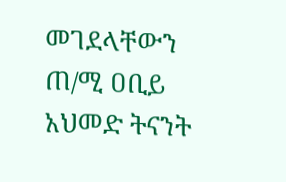መገደላቸውን ጠ/ሚ ዐቢይ አህመድ ትናንት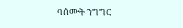ባሰሙት ንግግር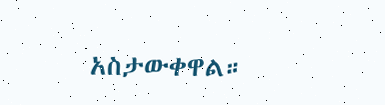አስታውቀዋል።